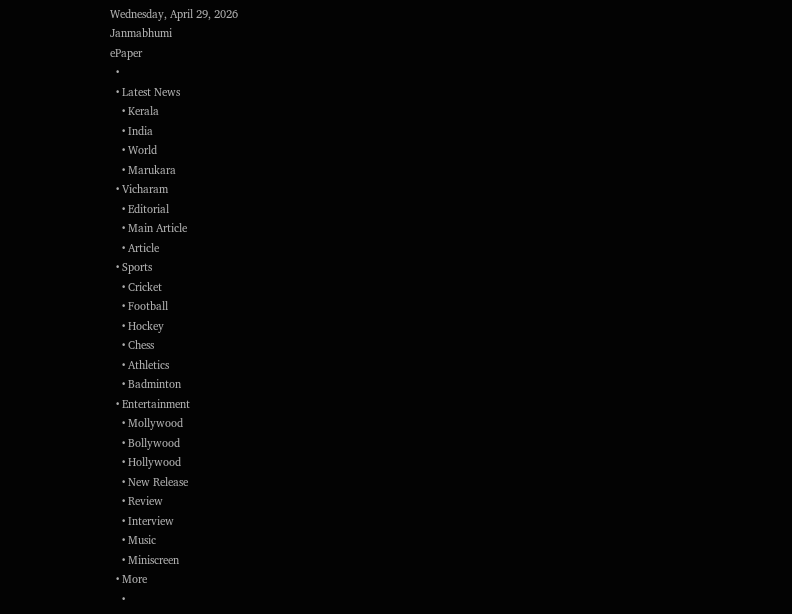Wednesday, April 29, 2026
Janmabhumi
ePaper
  •
  • Latest News
    • Kerala
    • India
    • World
    • Marukara
  • Vicharam
    • Editorial
    • Main Article
    • Article
  • Sports
    • Cricket
    • Football
    • Hockey
    • Chess
    • Athletics
    • Badminton
  • Entertainment
    • Mollywood
    • Bollywood
    • Hollywood
    • New Release
    • Review
    • Interview
    • Music
    • Miniscreen
  • More
    •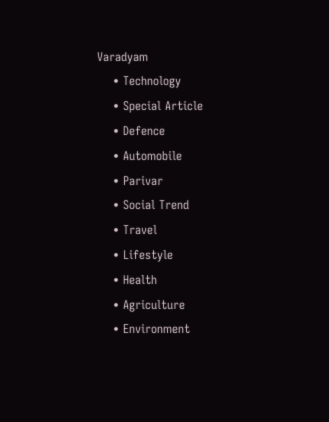Varadyam
    • Technology
    • Special Article
    • Defence
    • Automobile
    • Parivar
    • Social Trend
    • Travel
    • Lifestyle
    • Health
    • Agriculture
    • Environment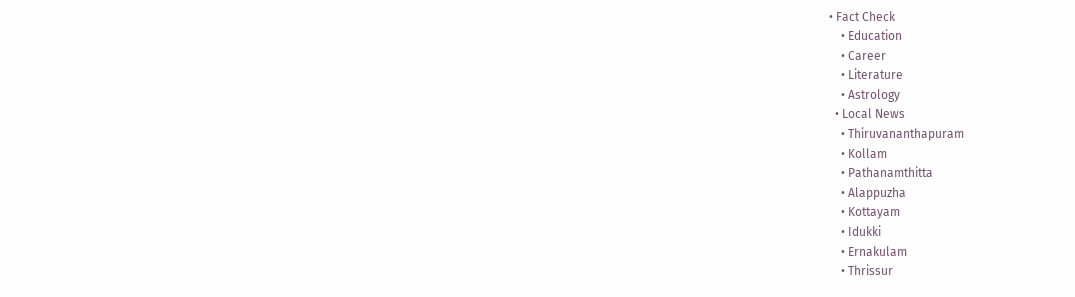• Fact Check
    • Education
    • Career
    • Literature
    • Astrology
  • Local News
    • Thiruvananthapuram
    • Kollam
    • Pathanamthitta
    • Alappuzha
    • Kottayam
    • Idukki
    • Ernakulam
    • Thrissur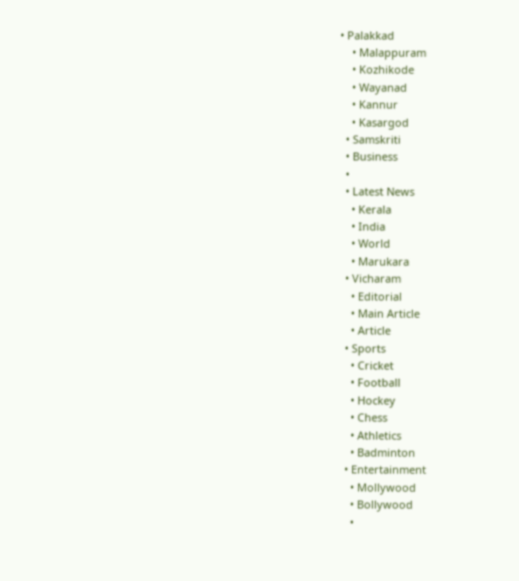• Palakkad
    • Malappuram
    • Kozhikode
    • Wayanad
    • Kannur
    • Kasargod
  • Samskriti
  • Business
  •
  • Latest News
    • Kerala
    • India
    • World
    • Marukara
  • Vicharam
    • Editorial
    • Main Article
    • Article
  • Sports
    • Cricket
    • Football
    • Hockey
    • Chess
    • Athletics
    • Badminton
  • Entertainment
    • Mollywood
    • Bollywood
    •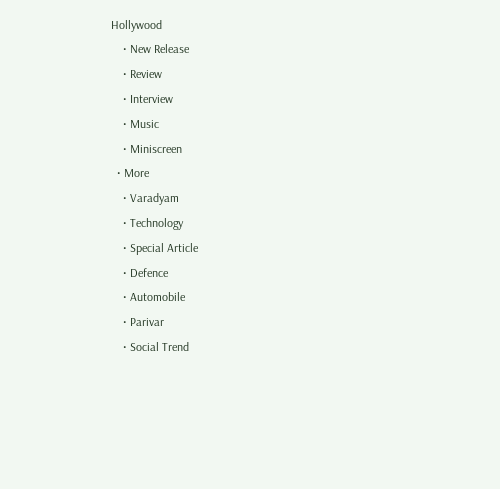Hollywood
    • New Release
    • Review
    • Interview
    • Music
    • Miniscreen
  • More
    • Varadyam
    • Technology
    • Special Article
    • Defence
    • Automobile
    • Parivar
    • Social Trend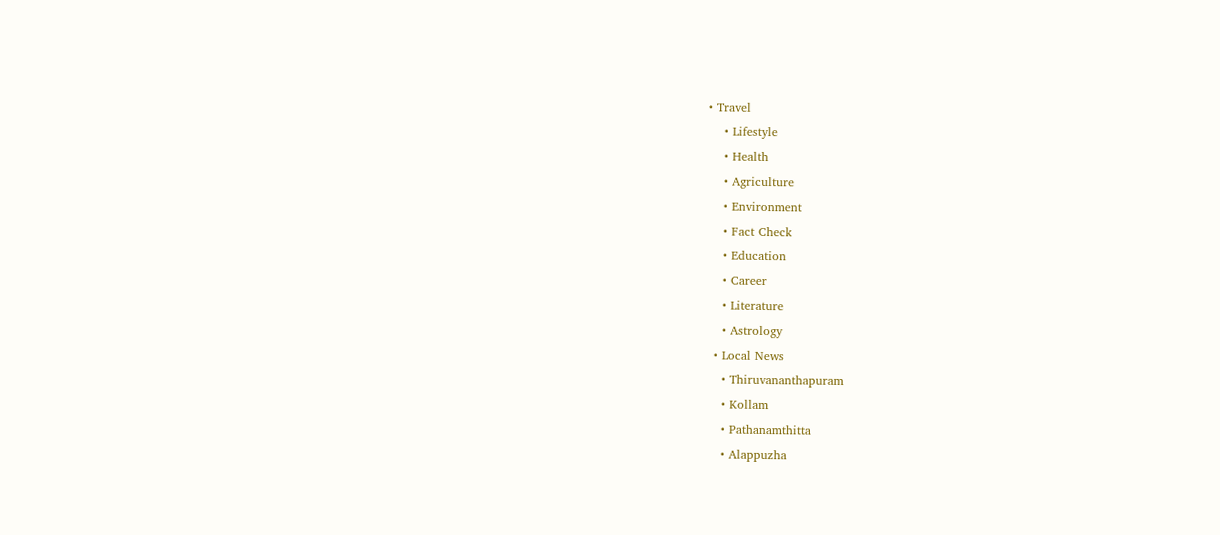• Travel
    • Lifestyle
    • Health
    • Agriculture
    • Environment
    • Fact Check
    • Education
    • Career
    • Literature
    • Astrology
  • Local News
    • Thiruvananthapuram
    • Kollam
    • Pathanamthitta
    • Alappuzha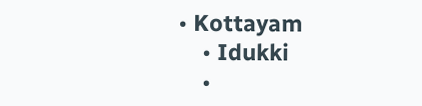• Kottayam
    • Idukki
    •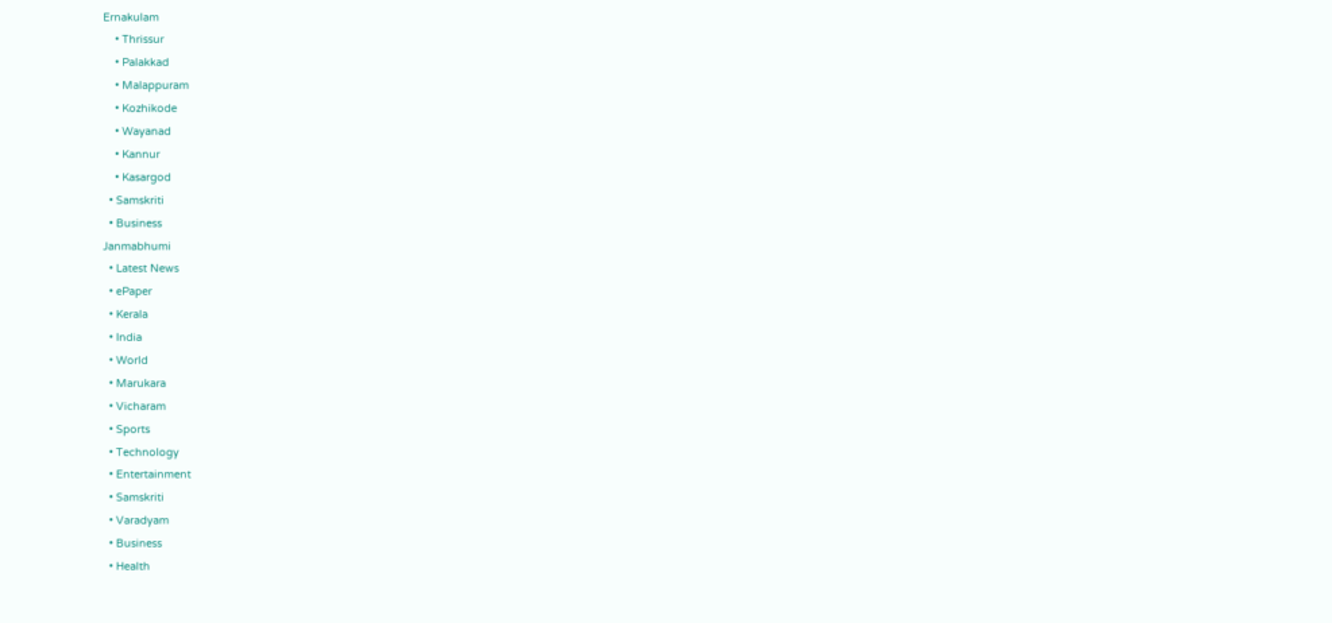Ernakulam
    • Thrissur
    • Palakkad
    • Malappuram
    • Kozhikode
    • Wayanad
    • Kannur
    • Kasargod
  • Samskriti
  • Business
Janmabhumi
  • Latest News
  • ePaper
  • Kerala
  • India
  • World
  • Marukara
  • Vicharam
  • Sports
  • Technology
  • Entertainment
  • Samskriti
  • Varadyam
  • Business
  • Health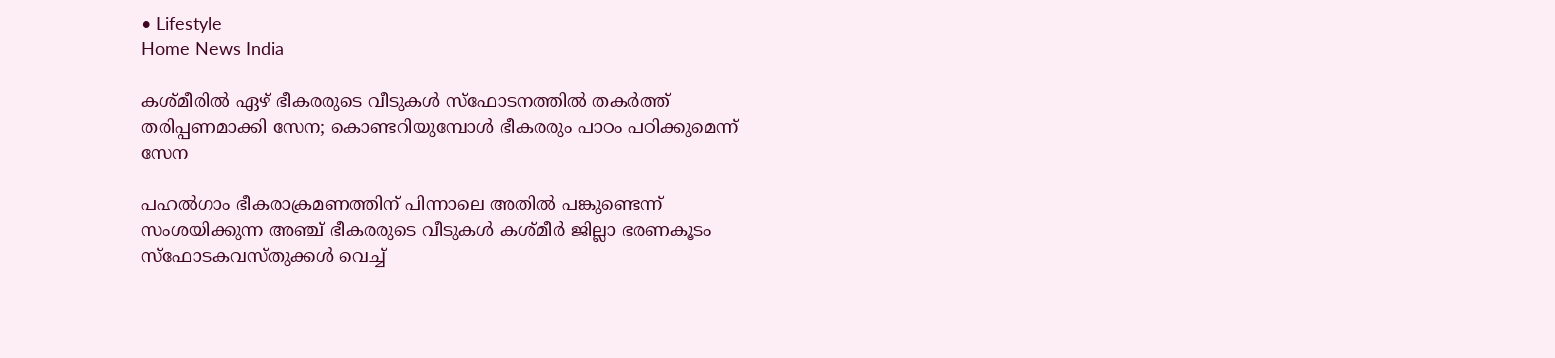• Lifestyle
Home News India

കശ്മീരില്‍ ഏഴ് ഭീകരരുടെ വീടുകള്‍ സ്ഫോടനത്തില്‍ തകര്‍ത്ത് തരിപ്പണമാക്കി സേന; കൊണ്ടറിയുമ്പോള്‍ ഭീകരരും പാഠം പഠിക്കുമെന്ന് സേന

പഹൽഗാം ഭീകരാക്രമണത്തിന് പിന്നാലെ അതില്‍ പങ്കുണ്ടെന്ന് സംശയിക്കുന്ന അഞ്ച് ഭീകരരുടെ വീടുകള്‍ കശ്മീര്‍ ജില്ലാ ഭരണകൂടം സ്ഫോടകവസ്തുക്കള്‍ വെച്ച്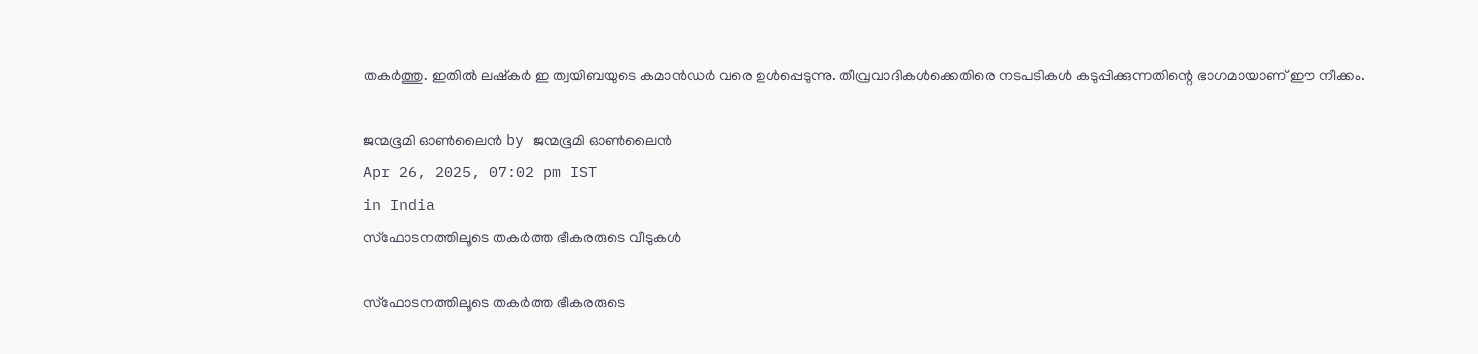തകര്‍ത്തു. ഇതില്‍ ലഷ്കര്‍ ഇ ത്വയിബയുടെ കമാന്‍ഡര്‍ വരെ ഉള്‍പ്പെടുന്നു. തീവ്രവാദികൾക്കെതിരെ നടപടികള്‍ കടുപ്പിക്കുന്നതിന്റെ ഭാഗമായാണ് ഈ നീക്കം.

ജന്മഭൂമി ഓണ്‍ലൈന്‍ by ജന്മഭൂമി ഓണ്‍ലൈന്‍
Apr 26, 2025, 07:02 pm IST
in India
സ്ഫോടനത്തിലൂടെ തകര്‍ത്ത ഭീകരരുടെ വീടുകള്‍

സ്ഫോടനത്തിലൂടെ തകര്‍ത്ത ഭീകരരുടെ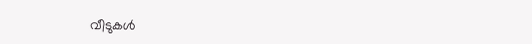വീടുകള്‍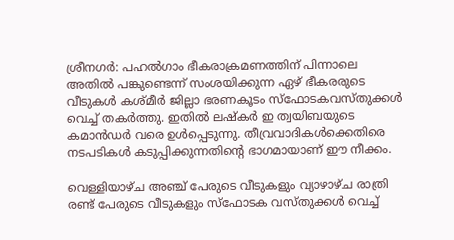ശ്രീനഗർ: പഹൽഗാം ഭീകരാക്രമണത്തിന് പിന്നാലെ അതില്‍ പങ്കുണ്ടെന്ന് സംശയിക്കുന്ന ഏഴ് ഭീകരരുടെ വീടുകള്‍ കശ്മീര്‍ ജില്ലാ ഭരണകൂടം സ്ഫോടകവസ്തുക്കള്‍ വെച്ച് തകര്‍ത്തു. ഇതില്‍ ലഷ്കര്‍ ഇ ത്വയിബയുടെ കമാന്‍ഡര്‍ വരെ ഉള്‍പ്പെടുന്നു. തീവ്രവാദികൾക്കെതിരെ നടപടികള്‍ കടുപ്പിക്കുന്നതിന്റെ ഭാഗമായാണ് ഈ നീക്കം.

വെള്ളിയാഴ്ച അഞ്ച് പേരുടെ വീടുകളും വ്യാഴാഴ്ച രാത്രി രണ്ട് പേരുടെ വീടുകളും സ്ഫോടക വസ്തുക്കള്‍ വെച്ച്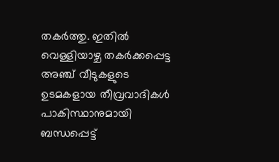തകര്‍ത്തു. ഇതില്‍ വെള്ളിയാഴ്ച തകര്‍ക്കപ്പെട്ട അഞ്ച് വീടുകളുടെ ഉടമകളായ തീവ്രവാദികള്‍ പാകിസ്ഥാനുമായി ബന്ധപ്പെട്ട്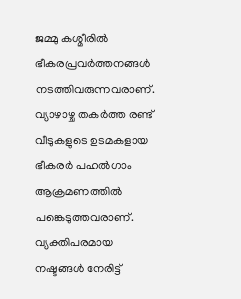ജമ്മു കശ്മീരില്‍ ഭീകരപ്രവര്‍ത്തനങ്ങള്‍ നടത്തിവരുന്നവരാണ്. വ്യാഴാഴ്ച തകര്‍ത്ത രണ്ട് വീടുകളുടെ ഉടമകളായ ഭീകരര്‍ പഹല്‍ഗാം ആക്രമണത്തില്‍ പങ്കെടുത്തവരാണ്.  വ്യക്തിപരമായ നഷ്ടങ്ങള്‍ നേരിട്ട്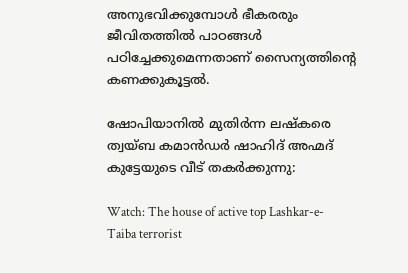അനുഭവിക്കുമ്പോള്‍ ഭീകരരും ജീവിതത്തില്‍ പാഠങ്ങള്‍ പഠിച്ചേക്കുമെന്നതാണ് സൈന്യത്തിന്റെ കണക്കുകൂട്ടല്‍.

ഷോപിയാനിൽ മുതിർന്ന ലഷ്കരെ ത്വയ്ബ കമാൻഡർ ഷാഹിദ് അഹ്മദ് കുട്ടേയുടെ വീട് തകര്‍ക്കുന്നു:

Watch: The house of active top Lashkar-e-Taiba terrorist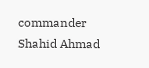commander Shahid Ahmad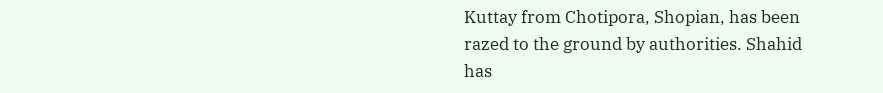Kuttay from Chotipora, Shopian, has been razed to the ground by authorities. Shahid has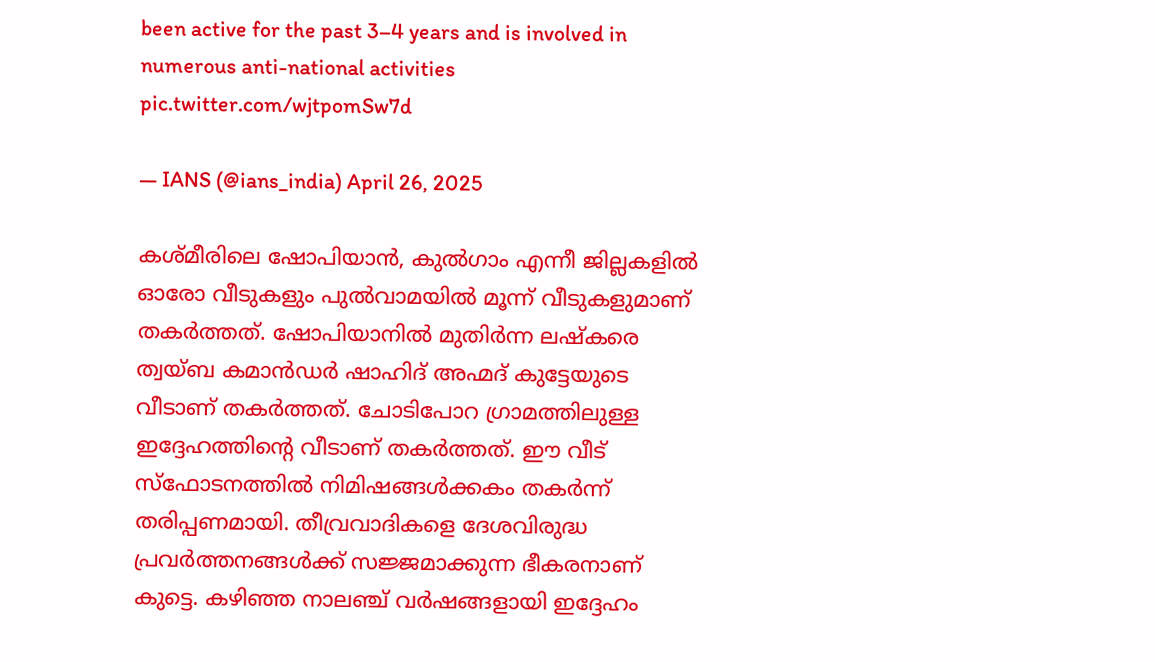been active for the past 3–4 years and is involved in numerous anti-national activities pic.twitter.com/wjtpomSw7d

— IANS (@ians_india) April 26, 2025

കശ്മീരിലെ ഷോപിയാൻ, കുൽഗാം എന്നീ ജില്ലകളിൽ ഓരോ വീടുകളും പുൽവാമയിൽ മൂന്ന് വീടുകളുമാണ് തകർത്തത്. ഷോപിയാനിൽ മുതിർന്ന ലഷ്കരെ ത്വയ്ബ കമാൻഡർ ഷാഹിദ് അഹ്മദ് കുട്ടേയുടെ വീടാണ് തകര്‍ത്തത്. ചോടിപോറ ഗ്രാമത്തിലുള്ള ഇദ്ദേഹത്തിന്റെ വീടാണ് തകര്‍ത്തത്. ഈ വീട് സ്ഫോടനത്തില്‍ നിമിഷങ്ങള്‍ക്കകം തകര്‍ന്ന് തരിപ്പണമായി. തീവ്രവാദികളെ ദേശവിരുദ്ധ പ്രവര്‍ത്തനങ്ങള്‍ക്ക് സജ്ജമാക്കുന്ന ഭീകരനാണ് കുട്ടെ. കഴിഞ്ഞ നാലഞ്ച് വര്‍ഷങ്ങളായി ഇദ്ദേഹം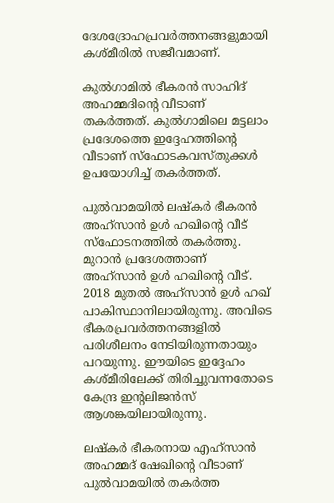ദേശദ്രോഹപ്രവര്‍ത്തനങ്ങളുമായി കശ്മീരില്‍ സജീവമാണ്.

കുൽഗാമില്‍ ഭീകരൻ സാഹിദ് അഹമ്മദിന്റെ വീടാണ് തകര്‍ത്തത്. കുല്‍ഗാമിലെ മട്ടലാം പ്രദേശത്തെ ഇദ്ദേഹത്തിന്റെ വീടാണ് സ്ഫോടകവസ്തുക്കള്‍ ഉപയോഗിച്ച് തകര്‍ത്തത്.

പുൽവാമയിൽ ലഷ്കർ ഭീകരൻ അഹ്സാൻ ഉൾ ഹഖിന്റെ വീട് സ്ഫോടനത്തില്‍ തകര്‍ത്തു. മുറാന്‍ പ്രദേശത്താണ് അഹ്സാൻ ഉൾ ഹഖിന്റെ വീട്. 2018 മുതല്‍ അഹ്സാന്‍ ഉള്‍ ഹഖ് പാകിസ്ഥാനിലായിരുന്നു. അവിടെ ഭീകരപ്രവര്‍ത്തനങ്ങളില്‍ പരിശീലനം നേടിയിരുന്നതായും പറയുന്നു. ഈയിടെ ഇദ്ദേഹം കശ്മീരിലേക്ക് തിരിച്ചുവന്നതോടെ കേന്ദ്ര ഇന്‍റലിജന്‍സ് ആശങ്കയിലായിരുന്നു.

ലഷ്കര്‍ ഭീകരനായ എഹ്സാന്‍ അഹമ്മദ് ഷേഖിന്റെ വീടാണ് പുല്‍വാമയില്‍ തകര്‍ത്ത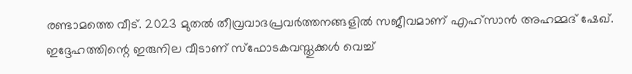രണ്ടാമത്തെ വീട്. 2023 മുതല്‍ തീവ്രവാദപ്രവര്‍ത്തനങ്ങളില്‍ സജീവമാണ് എഹ്സാന്‍ അഹമ്മദ് ഷേഖ്. ഇദ്ദേഹത്തിന്റെ ഇരുനില വീടാണ് സ്ഫോടകവസ്തുക്കള്‍ വെച്ച്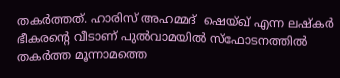തകര്‍ത്തത്. ഹാരിസ് അഹമ്മദ്  ഷെയ്ഖ് എന്ന ലഷ്കര്‍ ഭീകരന്റെ വീടാണ് പുല്‍വാമയില്‍ സ്ഫോടനത്തില്‍ തകര്‍ത്ത മൂന്നാമത്തെ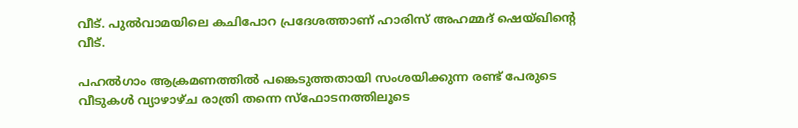വീട്. പുല്‍വാമയിലെ കചിപോറ പ്രദേശത്താണ് ഹാരിസ് അഹമ്മദ് ഷെയ്ഖിന്റെ വീട്.

പഹല്‍ഗാം ആക്രമണത്തില്‍ പങ്കെടുത്തതായി സംശയിക്കുന്ന രണ്ട് പേരുടെ വീടുകള്‍ വ്യാഴാഴ്ച രാത്രി തന്നെ സ്ഫോടനത്തിലൂടെ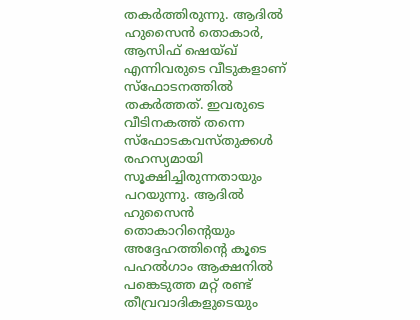തകര്‍ത്തിരുന്നു. ആദില്‍ ഹുസൈന്‍ തൊകാര്‍, ആസിഫ് ഷെയ്ഖ് എന്നിവരുടെ വീടുകളാണ് സ്ഫോടനത്തില്‍ തകര്‍ത്തത്. ഇവരുടെ വീടിനകത്ത് തന്നെ സ്ഫോടകവസ്തുക്കള്‍ രഹസ്യമായി സൂക്ഷിച്ചിരുന്നതായും പറയുന്നു. ആദില്‍ ഹുസൈന്‍ തൊകാറിന്റെയും അദ്ദേഹത്തിന്റെ കൂടെ പഹല്‍ഗാം ആക്ഷനില്‍ പങ്കെടുത്ത മറ്റ് രണ്ട് തീവ്രവാദികളുടെയും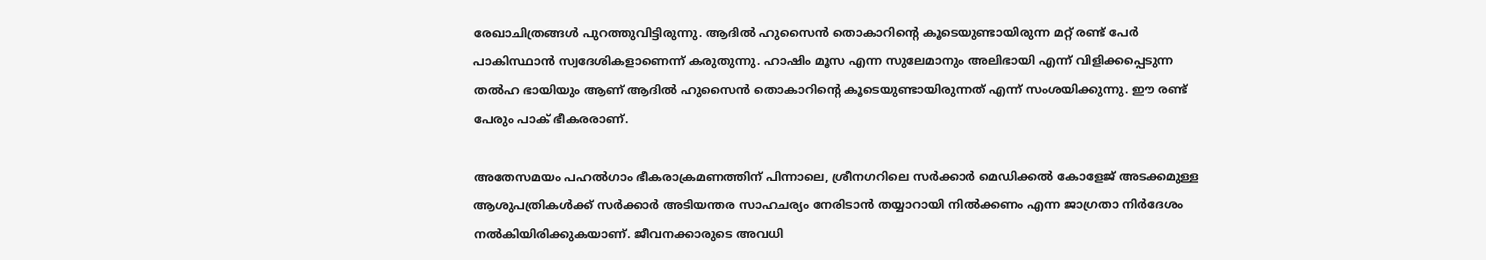രേഖാചിത്രങ്ങള്‍ പുറത്തുവിട്ടിരുന്നു. ആദില്‍ ഹുസൈന്‍ തൊകാറിന്റെ കൂടെയുണ്ടായിരുന്ന മറ്റ് രണ്ട് പേര്‍ പാകിസ്ഥാന്‍ സ്വദേശികളാണെന്ന് കരുതുന്നു. ഹാഷിം മൂസ എന്ന സുലേമാനും അലിഭായി എന്ന് വിളിക്കപ്പെടുന്ന തല്‍ഹ ഭായിയും ആണ് ആദില്‍ ഹുസൈന്‍ തൊകാറിന്റെ കൂടെയുണ്ടായിരുന്നത് എന്ന് സംശയിക്കുന്നു. ഈ രണ്ട് പേരും പാക് ഭീകരരാണ്.

അതേസമയം പഹൽഗാം ഭീകരാക്രമണത്തിന് പിന്നാലെ, ശ്രീനഗറിലെ സർക്കാർ മെഡിക്കൽ കോളേജ് അടക്കമുള്ള ആശുപത്രികൾക്ക് സര്‍ക്കാര്‍ അടിയന്തര സാഹചര്യം നേരിടാൻ തയ്യാറായി നിൽക്കണം എന്ന ജാഗ്രതാ നിര്‍ദേശം നല്‍കിയിരിക്കുകയാണ്. ജീവനക്കാരുടെ അവധി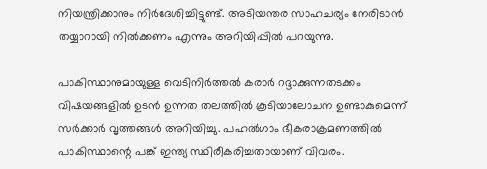നിയന്ത്രിക്കാനും നിര്‍ദേശിച്ചിട്ടുണ്ട്. അടിയന്തര സാഹചര്യം നേരിടാൻ തയ്യാറായി നിൽക്കണം എന്നും അറിയിപ്പിൽ പറയുന്നു.

പാകിസ്ഥാനുമായുള്ള വെടിനിർത്തൽ കരാർ റദ്ദാക്കുന്നതടക്കം വിഷയങ്ങളിൽ ഉടൻ ഉന്നത തലത്തിൽ കൂടിയാലോചന ഉണ്ടാകുമെന്ന് സർക്കാർ വൃത്തങ്ങൾ അറിയിച്ചു. പഹൽഗാം ഭീകരാക്രമണത്തിൽ പാകിസ്ഥാന്റെ പങ്ക് ഇന്ത്യ സ്ഥിരീകരിച്ചതായാണ് വിവരം.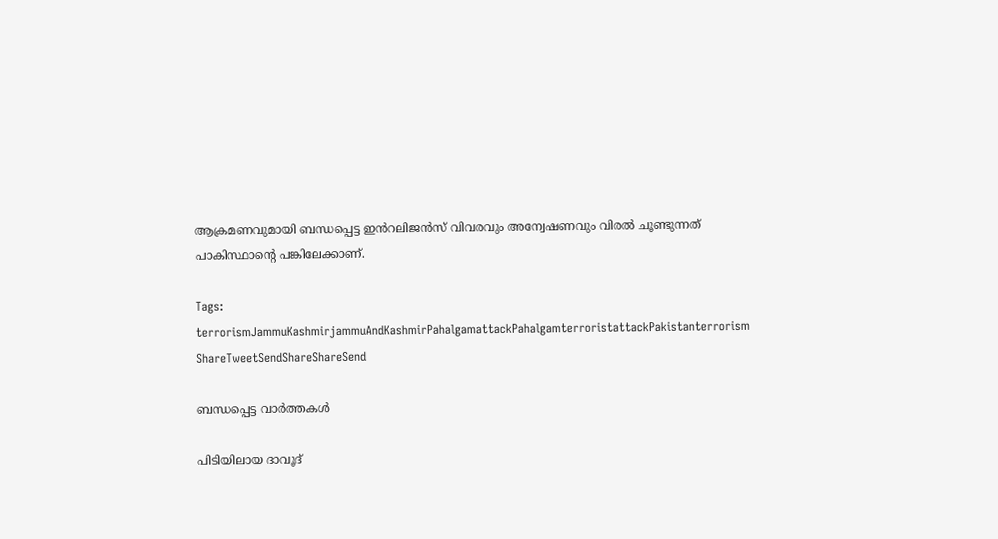ആക്രമണവുമായി ബന്ധപ്പെട്ട ഇൻറലിജൻസ് വിവരവും അന്വേഷണവും വിരൽ ചൂണ്ടുന്നത് പാകിസ്ഥാന്റെ പങ്കിലേക്കാണ്.

Tags: terrorismJammuKashmirjammuAndKashmirPahalgamattackPahalgamterroristattackPakistanterrorism
ShareTweetSendShareShareSend

ബന്ധപ്പെട്ട വാര്‍ത്തകള്‍

പിടിയിലായ ദാവൂദ്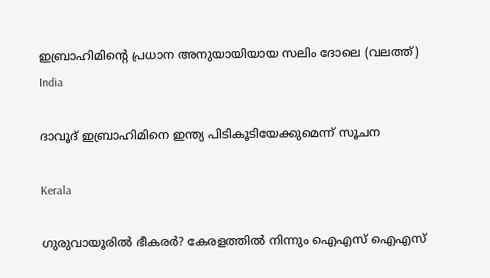ഇബ്രാഹിമിന്‍റെ പ്രധാന അനുയായിയായ സലിം ദോലെ (വലത്ത്)
India

ദാവൂദ് ഇബ്രാഹിമിനെ ഇന്ത്യ പിടികൂടിയേക്കുമെന്ന് സൂചന

Kerala

ഗുരുവായൂരില്‍ ഭീകരര്‍? കേരളത്തില്‍ നിന്നും ഐഎസ് ഐഎസ്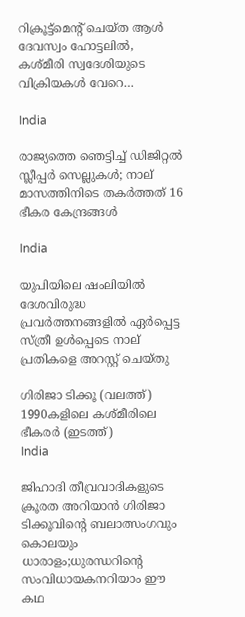റിക്രൂട്ട്മെന്‍റ് ചെയ്ത ആള്‍ ദേവസ്വം ഹോട്ടലില്‍, കശ്മീരി സ്വദേശിയുടെ വിക്രിയകള്‍ വേറെ…

India

രാജ്യത്തെ ഞെട്ടിച്ച് ഡിജിറ്റൽ സ്ലീപ്പർ സെല്ലുകൾ; നാല് മാസത്തിനിടെ തകർത്തത് 16 ഭീകര കേന്ദ്രങ്ങൾ

India

യുപിയിലെ ഷംലിയിൽ ദേശവിരുദ്ധ പ്രവർത്തനങ്ങളിൽ ഏർപ്പെട്ട സ്ത്രീ ഉൾപ്പെടെ നാല് പ്രതികളെ അറസ്റ്റ് ചെയ്തു

ഗിരിജാ ടിക്കൂ (വലത്ത്) 1990കളിലെ കശ്മീരിലെ ഭീകരര്‍ (ഇടത്ത്)
India

ജിഹാദി തീവ്രവാദികളുടെ ക്രൂരത അറിയാന്‍ ഗിരിജാ ടിക്കൂവിന്റെ ബലാത്സംഗവും കൊലയും ധാരാളം;ധുരന്ധറിന്റെ സംവിധായകനറിയാം ഈ കഥ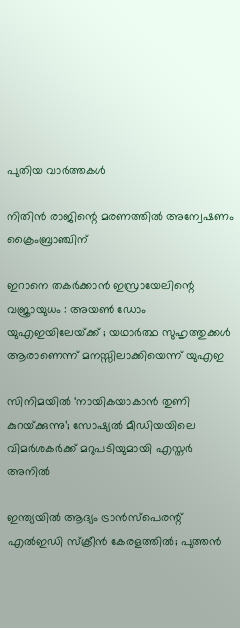പുതിയ വാര്‍ത്തകള്‍

നിതിന്‍ രാജിന്റെ മരണത്തില്‍ അന്വേഷണം ക്രൈംബ്രാഞ്ചിന്

ഇറാനെ തകർക്കാൻ ഇസ്രായേലിന്റെ വജ്രായുധം : അയൺ ഡോം യുഎഇയിലേയ്‌ക്ക് ; യഥാർത്ഥ സുഹൃത്തുക്കൾ ആരാണെന്ന് മനസ്സിലാക്കിയെന്ന് യുഎഇ

സിനിമയിൽ ‘നായികയാകാൻ തുണി കുറയ്‌ക്കുന്നു’; സോഷ്യൽ മീഡിയയിലെ വിമർശകർക്ക് മറുപടിയുമായി എസ്തർ അനിൽ

ഇന്ത്യയിൽ ആദ്യം ട്രാൻസ്പെരന്റ് എൽഇഡി സ്ക്രീൻ കേരളത്തിൽ; പുത്തൻ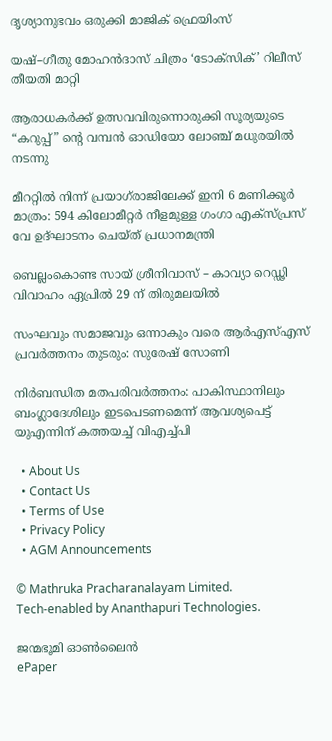ദൃശ്യാനുഭവം ഒരുക്കി മാജിക് ഫ്രെയിംസ്

യഷ്–ഗീതു മോഹൻദാസ് ചിത്രം ‘ടോക്സിക്’ റിലീസ് തീയതി മാറ്റി

ആരാധകർക്ക് ഉത്സവവിരുന്നൊരുക്കി സൂര്യയുടെ “കറുപ്പ്‌” ന്റെ വമ്പൻ ഓഡിയോ ലോഞ്ച് മധുരയിൽ നടന്നു

മീററ്റിൽ നിന്ന് പ്രയാഗ്‌രാജിലേക്ക് ഇനി 6 മണിക്കൂർ മാത്രം: 594 കിലോമീറ്റർ നീളമുള്ള ഗംഗാ എക്സ്പ്രസ് വേ ഉദ്ഘാടനം ചെയ്ത് പ്രധാനമന്ത്രി

ബെല്ലംകൊണ്ട സായ് ശ്രീനിവാസ് – കാവ്യാ റെഡ്ഢി വിവാഹം ഏപ്രിൽ 29 ന് തിരുമലയിൽ

സംഘവും സമാജവും ഒന്നാകും വരെ ആര്‍എസ്എസ് പ്രവര്‍ത്തനം തുടരും: സുരേഷ് സോണി

നിർബന്ധിത മതപരിവർത്തനം: പാകിസ്ഥാനിലും ബംഗ്ലാദേശിലും ഇടപെടണമെന്ന് ആവശ്യപെട്ട് യുഎന്നിന് കത്തയച്ച് വിഎച്ച്പി

  • About Us
  • Contact Us
  • Terms of Use
  • Privacy Policy
  • AGM Announcements

© Mathruka Pracharanalayam Limited.
Tech-enabled by Ananthapuri Technologies.

ജന്മഭൂമി ഓണ്‍ലൈന്‍
ePaper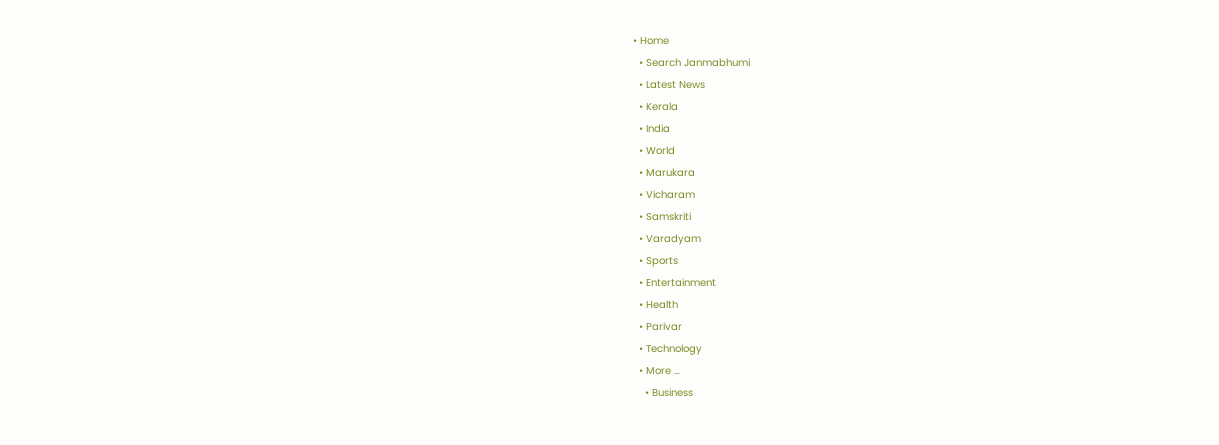• Home
  • Search Janmabhumi
  • Latest News
  • Kerala
  • India
  • World
  • Marukara
  • Vicharam
  • Samskriti
  • Varadyam
  • Sports
  • Entertainment
  • Health
  • Parivar
  • Technology
  • More …
    • Business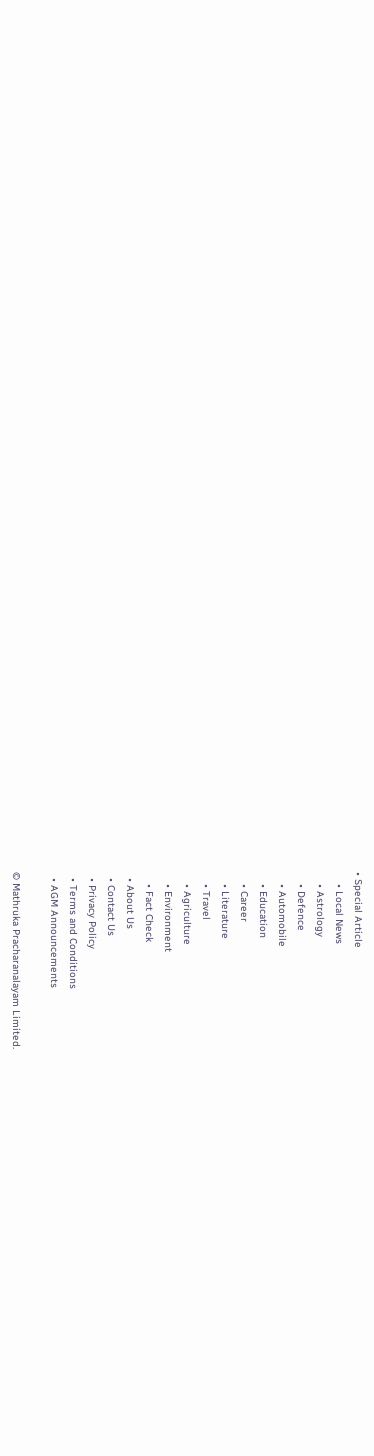• Special Article
    • Local News
    • Astrology
    • Defence
    • Automobile
    • Education
    • Career
    • Literature
    • Travel
    • Agriculture
    • Environment
    • Fact Check
  • About Us
  • Contact Us
  • Privacy Policy
  • Terms and Conditions
  • AGM Announcements

© Mathruka Pracharanalayam Limited.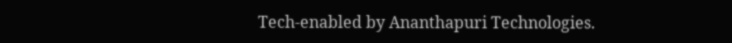Tech-enabled by Ananthapuri Technologies.